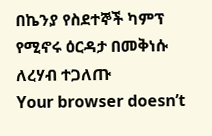በኬንያ የስደተኞች ካምፕ የሚኖሩ ዕርዳታ በመቅነሱ ለረሃብ ተጋለጡ
Your browser doesn’t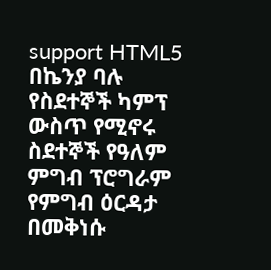support HTML5
በኬንያ ባሉ የስደተኞች ካምፕ ውስጥ የሚኖሩ ስደተኞች የዓለም ምግብ ፕሮግራም የምግብ ዕርዳታ በመቅነሱ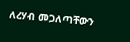ለረሃብ መጋለጣቸውን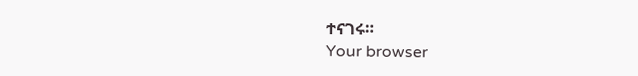ተናገሩ።
Your browser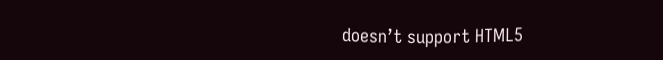doesn’t support HTML5